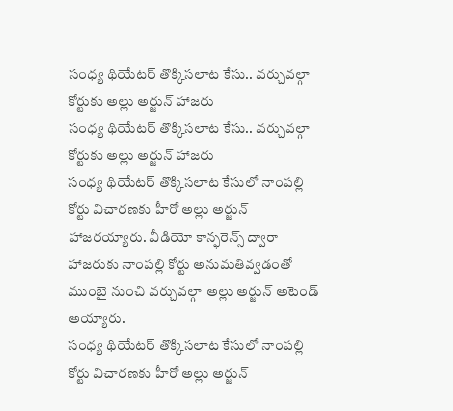సంధ్య థియేటర్ తొక్కిసలాట కేసు.. వర్చువల్గా కోర్టుకు అల్లు అర్జున్ హాజరు
సంధ్య థియేటర్ తొక్కిసలాట కేసు.. వర్చువల్గా కోర్టుకు అల్లు అర్జున్ హాజరు
సంధ్య థియేటర్ తొక్కిసలాట కేసులో నాంపల్లి కోర్టు విచారణకు హీరో అల్లు అర్జున్ హాజరయ్యారు. వీడియో కాన్ఫరెన్స్ ద్వారా హాజరుకు నాంపల్లి కోర్టు అనుమతివ్వడంతో ముంబై నుంచి వర్చువల్గా అల్లు అర్జున్ అటెండ్ అయ్యారు.
సంధ్య థియేటర్ తొక్కిసలాట కేసులో నాంపల్లి కోర్టు విచారణకు హీరో అల్లు అర్జున్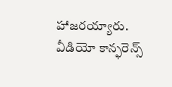హాజరయ్యారు. వీడియో కాన్ఫరెన్స్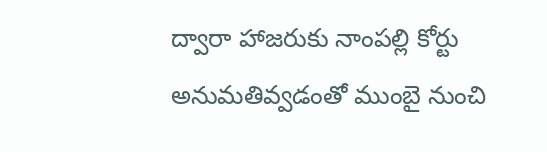ద్వారా హాజరుకు నాంపల్లి కోర్టు అనుమతివ్వడంతో ముంబై నుంచి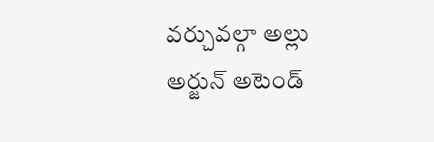వర్చువల్గా అల్లు అర్జున్ అటెండ్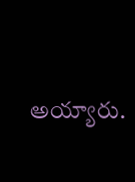అయ్యారు.